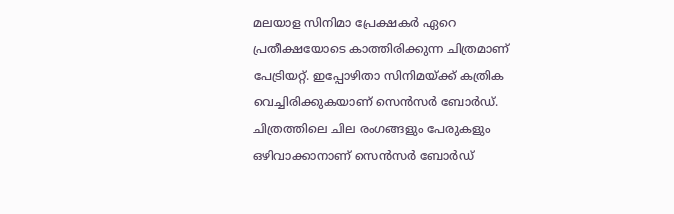മലയാള സിനിമാ പ്രേക്ഷകർ ഏറെ പ്രതീക്ഷയോടെ കാത്തിരിക്കുന്ന ചിത്രമാണ് പേട്രിയറ്റ്. ഇപ്പോഴിതാ സിനിമയ്ക്ക് കത്രിക വെച്ചിരിക്കുകയാണ് സെൻസർ ബോർഡ്. ചിത്രത്തിലെ ചില രംഗങ്ങളും പേരുകളും ഒഴിവാക്കാനാണ് സെൻസർ ബോർഡ്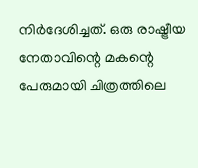നിർദേശിച്ചത്. ഒരു രാഷ്ട്രീയ നേതാവിന്റെ മകന്റെ പേരുമായി ചിത്രത്തിലെ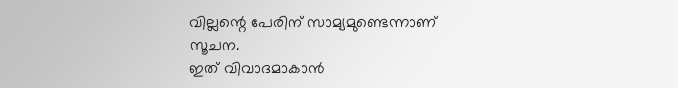വില്ലന്റെ പേരിന് സാമ്യമുണ്ടെന്നാണ് സൂചന.
ഇത് വിവാദമാകാൻ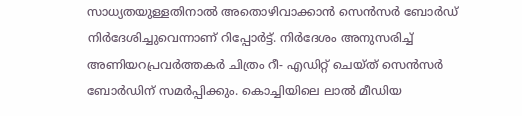സാധ്യതയുള്ളതിനാൽ അതൊഴിവാക്കാൻ സെൻസർ ബോർഡ് നിർദേശിച്ചുവെന്നാണ് റിപ്പോർട്ട്. നിർദേശം അനുസരിച്ച് അണിയറപ്രവർത്തകർ ചിത്രം റീ- എഡിറ്റ് ചെയ്ത് സെൻസർ ബോർഡിന് സമർപ്പിക്കും. കൊച്ചിയിലെ ലാൽ മീഡിയ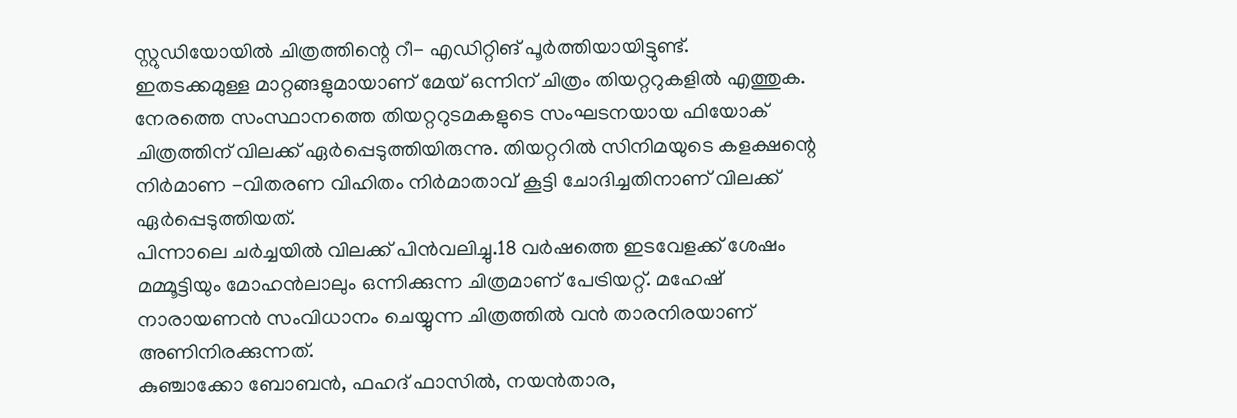സ്റ്റുഡിയോയിൽ ചിത്രത്തിന്റെ റീ- എഡിറ്റിങ് പൂർത്തിയായിട്ടുണ്ട്.
ഇതടക്കമുള്ള മാറ്റങ്ങളുമായാണ് മേയ് ഒന്നിന് ചിത്രം തിയറ്ററുകളിൽ എത്തുക. നേരത്തെ സംസ്ഥാനത്തെ തിയറ്ററുടമകളുടെ സംഘടനയായ ഫിയോക് ചിത്രത്തിന് വിലക്ക് ഏർപ്പെടുത്തിയിരുന്നു. തിയറ്ററിൽ സിനിമയുടെ കളക്ഷന്റെ നിർമാണ -വിതരണ വിഹിതം നിർമാതാവ് കൂട്ടി ചോദിച്ചതിനാണ് വിലക്ക് ഏർപ്പെടുത്തിയത്.
പിന്നാലെ ചർച്ചയിൽ വിലക്ക് പിൻവലിച്ചു.18 വർഷത്തെ ഇടവേളക്ക് ശേഷം മമ്മൂട്ടിയും മോഹൻലാലും ഒന്നിക്കുന്ന ചിത്രമാണ് പേട്രിയറ്റ്. മഹേഷ് നാരായണൻ സംവിധാനം ചെയ്യുന്ന ചിത്രത്തിൽ വൻ താരനിരയാണ് അണിനിരക്കുന്നത്.
കുഞ്ചാക്കോ ബോബൻ, ഫഹദ് ഫാസിൽ, നയൻതാര,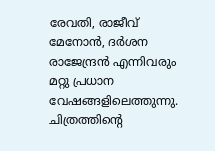രേവതി, രാജീവ് മേനോൻ, ദർശന രാജേന്ദ്രൻ എന്നിവരും മറ്റു പ്രധാന വേഷങ്ങളിലെത്തുന്നു. ചിത്രത്തിന്റെ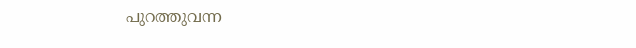പുറത്തുവന്ന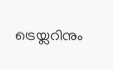ട്രെയ്ലറിനും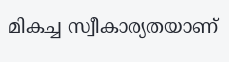മികച്ച സ്വീകാര്യതയാണ്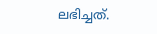ലഭിച്ചത്.